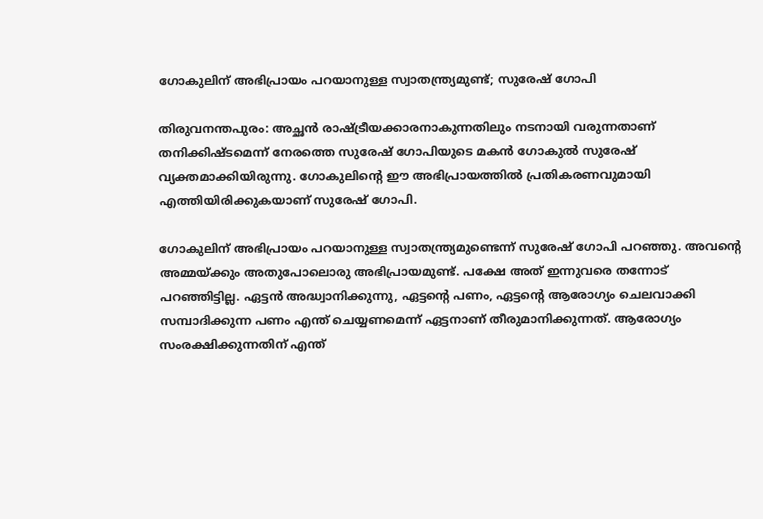ഗോകുലിന് അഭിപ്രായം പറയാനുള്ള സ്വാതന്ത്ര്യമുണ്ട്; സുരേഷ് ഗോപി

തിരുവനന്തപുരം: അച്ഛൻ രാഷ്ട്രീയക്കാരനാകുന്നതിലും നടനായി വരുന്നതാണ് തനിക്കിഷ്ടമെന്ന് നേരത്തെ സുരേഷ് ഗോപിയുടെ മകൻ ഗോകുൽ സുരേഷ് വ്യക്തമാക്കിയിരുന്നു. ഗോകുലിന്റെ ഈ അഭിപ്രായത്തിൽ പ്രതികരണവുമായി എത്തിയിരിക്കുകയാണ് സുരേഷ് ഗോപി.

ഗോകുലിന് അഭിപ്രായം പറയാനുള്ള സ്വാതന്ത്ര്യമുണ്ടെന്ന് സുരേഷ് ഗോപി പറഞ്ഞു. അവന്റെ അമ്മയ്ക്കും അതുപോലൊരു അഭിപ്രായമുണ്ട്. പക്ഷേ അത് ഇന്നുവരെ തന്നോട് പറഞ്ഞിട്ടില്ല. ഏട്ടൻ അദ്ധ്വാനിക്കുന്നു, ഏട്ടന്റെ പണം, ഏട്ടന്റെ ആരോഗ്യം ചെലവാക്കി സമ്പാദിക്കുന്ന പണം എന്ത് ചെയ്യണമെന്ന് ഏട്ടനാണ് തീരുമാനിക്കുന്നത്. ആരോഗ്യം സംരക്ഷിക്കുന്നതിന് എന്ത്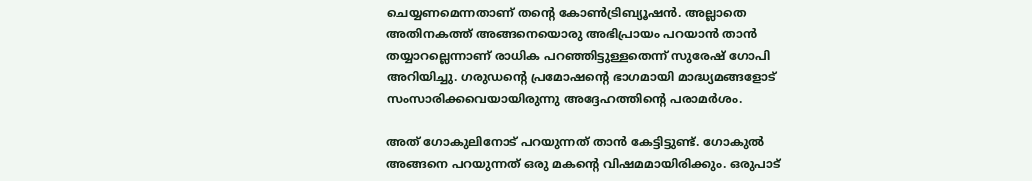ചെയ്യണമെന്നതാണ് തന്റെ കോൺട്രിബ്യൂഷൻ. അല്ലാതെ അതിനകത്ത് അങ്ങനെയൊരു അഭിപ്രായം പറയാൻ താൻ തയ്യാറല്ലെന്നാണ് രാധിക പറഞ്ഞിട്ടുള്ളതെന്ന് സുരേഷ് ഗോപി അറിയിച്ചു. ഗരുഡന്റെ പ്രമോഷന്റെ ഭാഗമായി മാദ്ധ്യമങ്ങളോട് സംസാരിക്കവെയായിരുന്നു അദ്ദേഹത്തിന്റെ പരാമർശം.

അത് ഗോകുലിനോട് പറയുന്നത് താൻ കേട്ടിട്ടുണ്ട്. ഗോകുൽ അങ്ങനെ പറയുന്നത് ഒരു മകന്റെ വിഷമമായിരിക്കും. ഒരുപാട്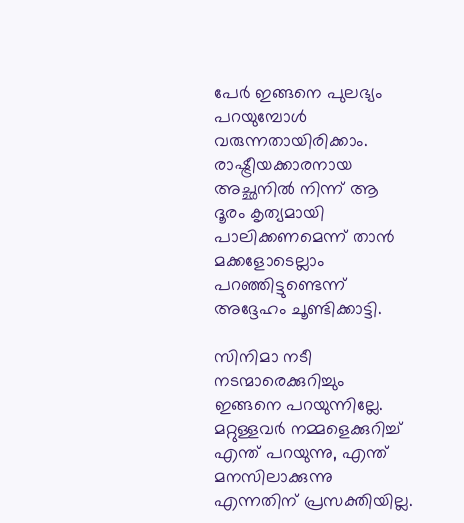പേർ ഇങ്ങനെ പുലഭ്യം പറയുമ്പോൾ വരുന്നതായിരിക്കാം. രാഷ്ട്രീയക്കാരനായ അച്ഛനിൽ നിന്ന് ആ ദൂരം കൃത്യമായി പാലിക്കണമെന്ന് താൻ മക്കളോടെല്ലാം പറഞ്ഞിട്ടുണ്ടെന്ന് അദ്ദേഹം ചൂണ്ടിക്കാട്ടി.

സിനിമാ നടീ നടന്മാരെക്കുറിച്ചും ഇങ്ങനെ പറയുന്നില്ലേ. മറ്റുള്ളവർ നമ്മളെക്കുറിച്ച് എന്ത് പറയുന്നു, എന്ത് മനസിലാക്കുന്നു എന്നതിന് പ്രസക്തിയില്ല.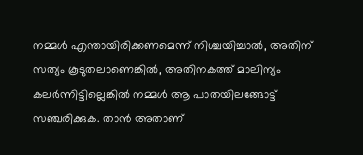നമ്മൾ എന്തായിരിക്കണമെന്ന് നിശ്ചയിച്ചാൽ, അതിന് സത്യം കൂടുതലാണെങ്കിൽ, അതിനകത്ത് മാലിന്യം കലർന്നിട്ടില്ലെങ്കിൽ നമ്മൾ ആ പാതയിലങ്ങോട്ട് സഞ്ചരിക്കുക. താൻ അതാണ്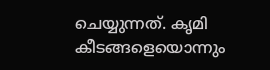ചെയ്യുന്നത്. കൃമി കീടങ്ങളെയൊന്നും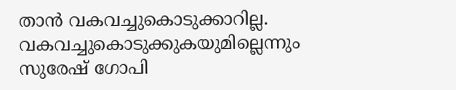താൻ വകവച്ചുകൊടുക്കാറില്ല. വകവച്ചുകൊടുക്കുകയുമില്ലെന്നും സുരേഷ് ഗോപി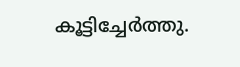കൂട്ടിച്ചേർത്തു.